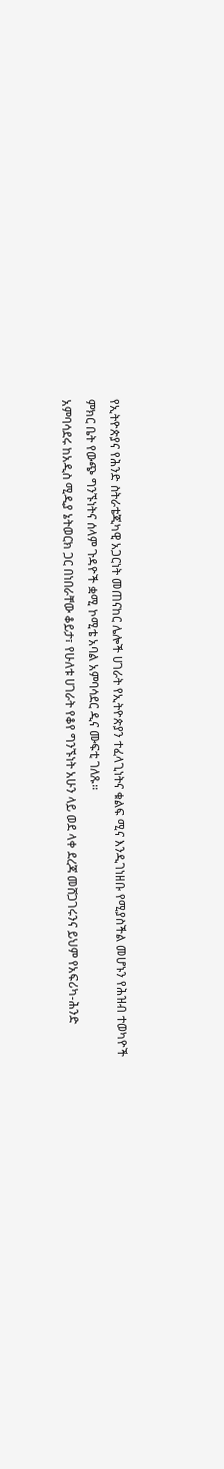የኢትዮጵያና የሕንድ ስትራቴጂካዊ አጋርነት መጠናከር ሌሎች ሀገራት የኢትዮጵያን ተፈላጊነትና ቁልፍ ሚና እንዲገነዘቡ የሚያስችል መሆኑን የሕዝብ ተወካዮች ምክር ቤት የውጭ ግንኙነትና ሰላም ጉዳዮች ቋሚ ኮሚቴ አባል አምባሳደር ዲና ሙፍቲ ገለጹ።
አምባሳደሩ ከአዲስ ሚዲያ ኔትወርክ ጋር በነበራቸው ቆይታ፣ የሁለቱ ሀገራት የቆየ ግንኙነት አሁን ላይ ወደ ላቀ ደረጃ መሸጋገሩንና ይህም የአፍሪካ-ሕንድ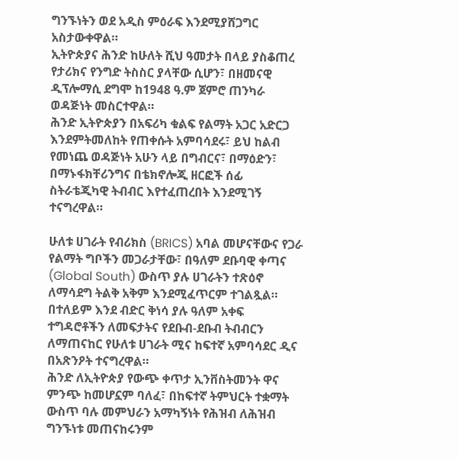ግንኙነትን ወደ አዲስ ምዕራፍ እንደሚያሸጋግር አስታውቀዋል።
ኢትዮጵያና ሕንድ ከሁለት ሺህ ዓመታት በላይ ያስቆጠረ የታሪክና የንግድ ትስስር ያላቸው ሲሆን፣ በዘመናዊ ዲፕሎማሲ ደግሞ ከ1948 ዓ.ም ጀምሮ ጠንካራ ወዳጅነት መስርተዋል።
ሕንድ ኢትዮጵያን በአፍሪካ ቁልፍ የልማት አጋር አድርጋ እንደምትመለከት የጠቀሱት አምባሳደሩ፣ ይህ ከልብ የመነጨ ወዳጅነት አሁን ላይ በግብርና፣ በማዕድን፣ በማኑፋክቸሪንግና በቴክኖሎጂ ዘርፎች ሰፊ ስትራቴጂካዊ ትብብር እየተፈጠረበት እንደሚገኝ ተናግረዋል።

ሁለቱ ሀገራት የብሪክስ (BRICS) አባል መሆናቸውና የጋራ የልማት ግቦችን መጋራታቸው፣ በዓለም ደቡባዊ ቀጣና (Global South) ውስጥ ያሉ ሀገራትን ተጽዕኖ ለማሳደግ ትልቅ አቅም እንደሚፈጥርም ተገልጿል።
በተለይም እንደ ብድር ቅነሳ ያሉ ዓለም አቀፍ ተግዳሮቶችን ለመፍታትና የደቡብ-ደቡብ ትብብርን ለማጠናከር የሁለቱ ሀገራት ሚና ከፍተኛ አምባሳደር ዲና በአጽንዖት ተናግረዋል።
ሕንድ ለኢትዮጵያ የውጭ ቀጥታ ኢንቨስትመንት ዋና ምንጭ ከመሆኗም ባለፈ፣ በከፍተኛ ትምህርት ተቋማት ውስጥ ባሉ መምህራን አማካኝነት የሕዝብ ለሕዝብ ግንኙነቱ መጠናከሩንም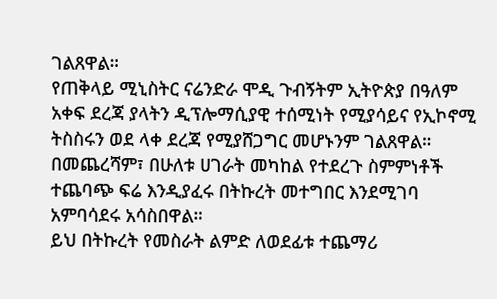ገልጸዋል።
የጠቅላይ ሚኒስትር ናሬንድራ ሞዲ ጉብኝትም ኢትዮጵያ በዓለም አቀፍ ደረጃ ያላትን ዲፕሎማሲያዊ ተሰሚነት የሚያሳይና የኢኮኖሚ ትስስሩን ወደ ላቀ ደረጃ የሚያሸጋግር መሆኑንም ገልጸዋል።
በመጨረሻም፣ በሁለቱ ሀገራት መካከል የተደረጉ ስምምነቶች ተጨባጭ ፍሬ እንዲያፈሩ በትኩረት መተግበር እንደሚገባ አምባሳደሩ አሳስበዋል።
ይህ በትኩረት የመስራት ልምድ ለወደፊቱ ተጨማሪ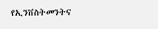የኢንቨስትመንትና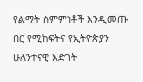የልማት ስምምነቶች እንዲመጡ በር የሚከፍትና የኢትዮጵያን ሁለንተናዊ እድገት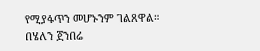የሚያፋጥን መሆኑንም ገልጸዋል።
በሄለን ጀንበሬ